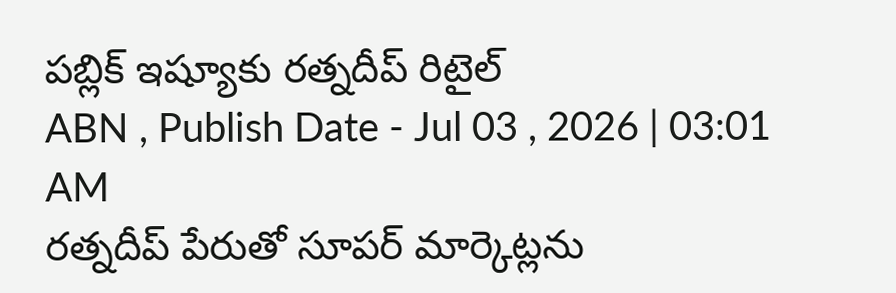పబ్లిక్ ఇష్యూకు రత్నదీప్ రిటైల్
ABN , Publish Date - Jul 03 , 2026 | 03:01 AM
రత్నదీప్ పేరుతో సూపర్ మార్కెట్లను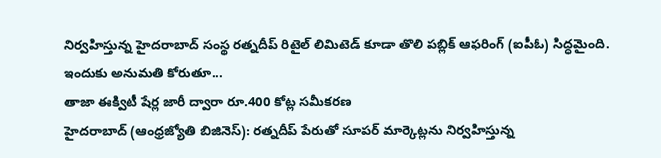నిర్వహిస్తున్న హైదరాబాద్ సంస్థ రత్నదీప్ రిటైల్ లిమిటెడ్ కూడా తొలి పబ్లిక్ ఆఫరింగ్ (ఐపీఓ) సిద్ధమైంది. ఇందుకు అనుమతి కోరుతూ...
తాజా ఈక్విటీ షేర్ల జారీ ద్వారా రూ.400 కోట్ల సమీకరణ
హైదరాబాద్ (ఆంధ్రజ్యోతి బిజినెస్): రత్నదీప్ పేరుతో సూపర్ మార్కెట్లను నిర్వహిస్తున్న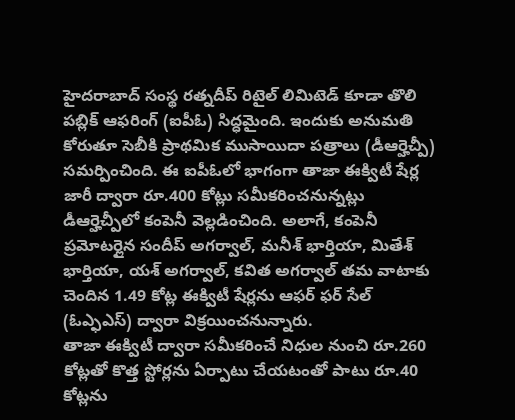హైదరాబాద్ సంస్థ రత్నదీప్ రిటైల్ లిమిటెడ్ కూడా తొలి పబ్లిక్ ఆఫరింగ్ (ఐపీఓ) సిద్ధమైంది. ఇందుకు అనుమతి కోరుతూ సెబీకి ప్రాథమిక ముసాయిదా పత్రాలు (డీఆర్హెచ్పీ) సమర్పించింది. ఈ ఐపీఓలో భాగంగా తాజా ఈక్విటీ షేర్ల జారీ ద్వారా రూ.400 కోట్లు సమీకరించనున్నట్లు డీఆర్హెచ్పీలో కంపెనీ వెల్లడించింది. అలాగే, కంపెనీ ప్రమోటర్లైన సందీప్ అగర్వాల్, మనీశ్ భార్తియా, మితేశ్ భార్తియా, యశ్ అగర్వాల్, కవిత అగర్వాల్ తమ వాటాకు చెందిన 1.49 కోట్ల ఈక్విటీ షేర్లను ఆఫర్ ఫర్ సేల్ (ఓఎ్ఫఎస్) ద్వారా విక్రయించనున్నారు.
తాజా ఈక్విటీ ద్వారా సమీకరించే నిధుల నుంచి రూ.260 కోట్లతో కొత్త స్టోర్లను ఏర్పాటు చేయటంతో పాటు రూ.40 కోట్లను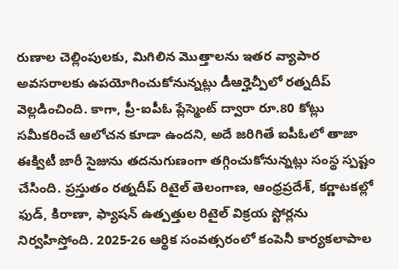రుణాల చెల్లింపులకు, మిగిలిన మొత్తాలను ఇతర వ్యాపార అవసరాలకు ఉపయోగించుకోనున్నట్లు డీఆర్హెచ్పీలో రత్నదీప్ వెల్లడించింది. కాగా, ప్రీ-ఐపీఓ ప్లేస్మెంట్ ద్వారా రూ.80 కోట్లు సమీకరించే ఆలోచన కూడా ఉందని, అదే జరిగితే ఐపీఓలో తాజా ఈక్విటీ జారీ సైజును తదనుగుణంగా తగ్గించుకోనున్నట్లు సంస్థ స్పష్టం చేసింది. ప్రస్తుతం రత్నదీప్ రిటైల్ తెలంగాణ, ఆంధ్రప్రదేశ్, కర్ణాటకల్లో ఫుడ్, కిరాణా, ఫ్యాషన్ ఉత్పత్తుల రిటైల్ విక్రయ స్టోర్లను నిర్వహిస్తోంది. 2025-26 ఆర్థిక సంవత్సరంలో కంపెనీ కార్యకలాపాల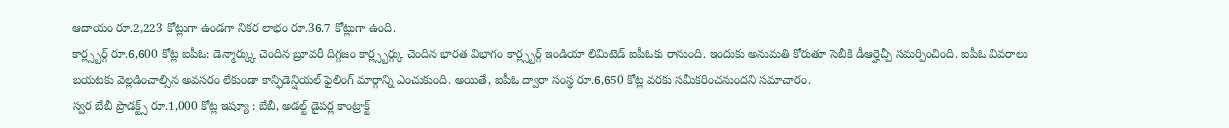ఆదాయం రూ.2,223 కోట్లుగా ఉండగా నికర లాభం రూ.36.7 కోట్లుగా ఉంది.
కార్ల్స్బర్గ్ రూ.6,600 కోట్ల ఐపీఓ: డెన్మార్క్కు చెందిన బ్రూవరీ దిగ్గజం కార్ల్స్బర్గ్కు చెందిన భారత విభాగం కార్ల్స్బర్గ్ ఇండియా లిమిటెడ్ ఐపీఓకు రానుంది. ఇందుకు అనుమతి కోరుతూ సెబీకి డీఆర్హెచ్పీ సమర్పించింది. ఐపీఓ వివరాలు బయటకు వెల్లడించాల్సిన అవసరం లేకుండా కాన్ఫిడెన్షియల్ ఫైలింగ్ మార్గాన్ని ఎంచుకుంది. అయితే, ఐపీఓ ద్వారా సంస్థ రూ.6,650 కోట్ల వరకు సమీకరించనుందని సమాచారం.
స్వర బేబీ ప్రొడక్ట్స్ రూ.1,000 కోట్ల ఇష్యూ : బేబీ, అడల్ట్ డైపర్ల కాంట్రాక్ట్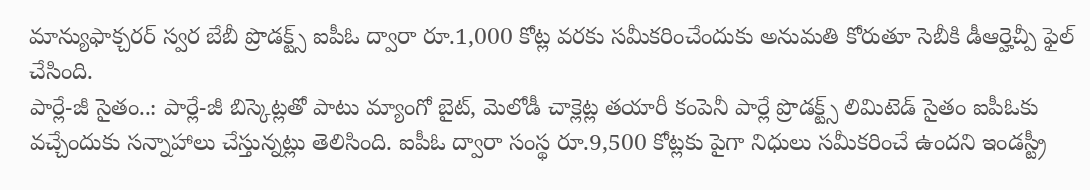మాన్యుఫాక్చరర్ స్వర బేబీ ప్రొడక్ట్స్ ఐపీఓ ద్వారా రూ.1,000 కోట్ల వరకు సమీకరించేందుకు అనుమతి కోరుతూ సెబీకి డీఆర్హెచ్పీ ఫైల్ చేసింది.
పార్లే-జీ సైతం..: పార్లే-జీ బిస్కెట్లతో పాటు మ్యాంగో బైట్, మెలోడీ చాక్లెట్ల తయారీ కంపెనీ పార్లే ప్రొడక్ట్స్ లిమిటెడ్ సైతం ఐపీఓకు వచ్చేందుకు సన్నాహాలు చేస్తున్నట్లు తెలిసింది. ఐపీఓ ద్వారా సంస్థ రూ.9,500 కోట్లకు పైగా నిధులు సమీకరించే ఉందని ఇండస్ట్రీ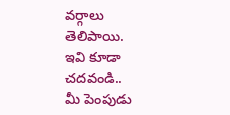వర్గాలు తెలిపాయి.
ఇవి కూడా చదవండి..
మీ పెంపుడు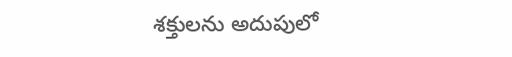శక్తులను అదుపులో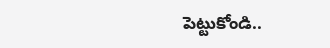పెట్టుకోండి..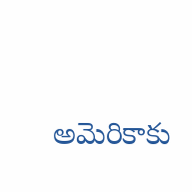అమెరికాకు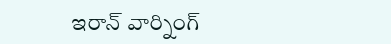ఇరాన్ వార్నింగ్